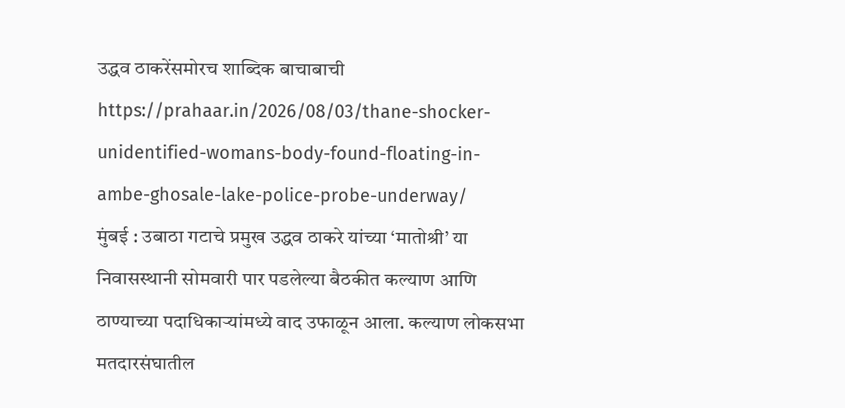उद्धव ठाकरेंसमोरच शाब्दिक बाचाबाची
https://prahaar.in/2026/08/03/thane-shocker-unidentified-womans-body-found-floating-in-ambe-ghosale-lake-police-probe-underway/
मुंबई : उबाठा गटाचे प्रमुख उद्धव ठाकरे यांच्या ‘मातोश्री’ या निवासस्थानी सोमवारी पार पडलेल्या बैठकीत कल्याण आणि ठाण्याच्या पदाधिकाऱ्यांमध्ये वाद उफाळून आला. कल्याण लोकसभा मतदारसंघातील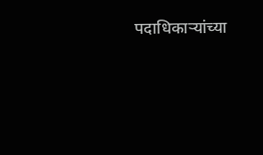पदाधिकाऱ्यांच्या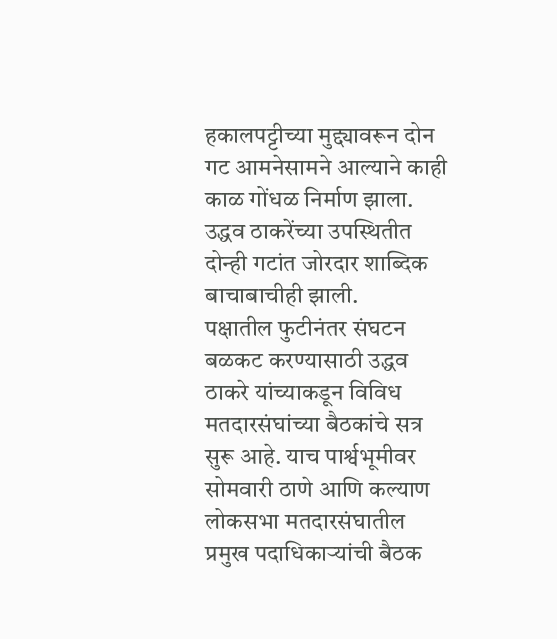हकालपट्टीच्या मुद्द्यावरून दोन गट आमनेसामने आल्याने काही काळ गोंधळ निर्माण झाला. उद्धव ठाकरेंच्या उपस्थितीत दोन्ही गटांत जोरदार शाब्दिक बाचाबाचीही झाली.
पक्षातील फुटीनंतर संघटन बळकट करण्यासाठी उद्धव ठाकरे यांच्याकडून विविध मतदारसंघांच्या बैठकांचे सत्र सुरू आहे. याच पार्श्वभूमीवर सोमवारी ठाणे आणि कल्याण लोकसभा मतदारसंघातील प्रमुख पदाधिकाऱ्यांची बैठक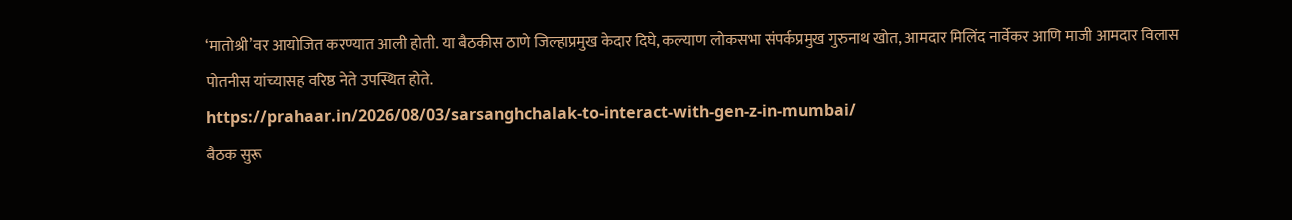‘मातोश्री’वर आयोजित करण्यात आली होती. या बैठकीस ठाणे जिल्हाप्रमुख केदार दिघे, कल्याण लोकसभा संपर्कप्रमुख गुरुनाथ खोत, आमदार मिलिंद नार्वेकर आणि माजी आमदार विलास पोतनीस यांच्यासह वरिष्ठ नेते उपस्थित होते.
https://prahaar.in/2026/08/03/sarsanghchalak-to-interact-with-gen-z-in-mumbai/
बैठक सुरू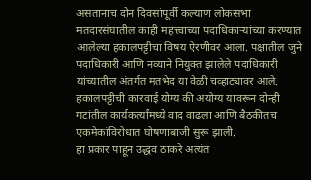असतानाच दोन दिवसांपूर्वी कल्याण लोकसभा मतदारसंघातील काही महत्त्वाच्या पदाधिकाऱ्यांच्या करण्यात आलेल्या हकालपट्टीचा विषय ऐरणीवर आला. पक्षातील जुने पदाधिकारी आणि नव्याने नियुक्त झालेले पदाधिकारी यांच्यातील अंतर्गत मतभेद या वेळी चव्हाट्यावर आले. हकालपट्टीची कारवाई योग्य की अयोग्य यावरून दोन्ही गटांतील कार्यकर्त्यांमध्ये वाद वाढला आणि बैठकीतच एकमेकांविरोधात घोषणाबाजी सुरू झाली.
हा प्रकार पाहून उद्धव ठाकरे अत्यंत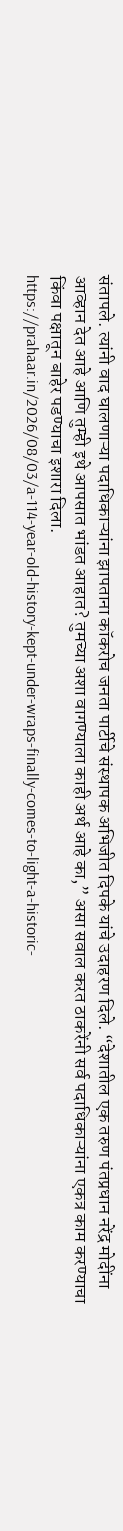संतापले. त्यांनी वाद घालणाऱ्या पदाधिकाऱ्यांना झापताना कॉकरोच जनता पार्टीचे संस्थापक अभिजीत दिपके यांचे उदाहरण दिले. “देशातील एक तरुण पंतप्रधान नरेंद्र मोदींना आव्हान देत आहे आणि तुम्ही इथे आपसात भांडत आहात? तुमच्या अशा वागण्याला काही अर्थ आहे का,” असा सवाल करत ठाकरेंनी सर्व पदाधिकाऱ्यांना एकत्र काम करण्याचा किंवा पक्षातून बाहेर पडण्याचा इशारा दिला.
https://prahaar.in/2026/08/03/a-114-year-old-history-kept-under-wraps-finally-comes-to-light-a-historic-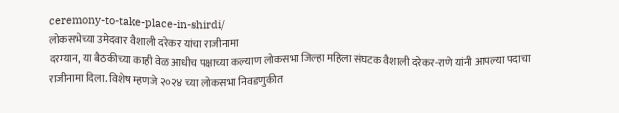ceremony-to-take-place-in-shirdi/
लोकसभेच्या उमेदवार वैशाली दरेकर यांचा राजीनामा
दरम्यान, या बैठकीच्या काही वेळ आधीच पक्षाच्या कल्याण लोकसभा जिल्हा महिला संघटक वैशाली दरेकर-राणे यांनी आपल्या पदाचा राजीनामा दिला. विशेष म्हणजे २०२४ च्या लोकसभा निवडणुकीत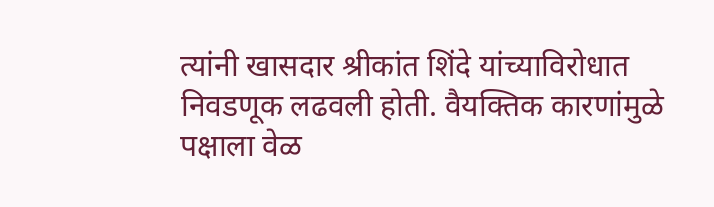त्यांनी खासदार श्रीकांत शिंदे यांच्याविरोधात निवडणूक लढवली होती. वैयक्तिक कारणांमुळे पक्षाला वेळ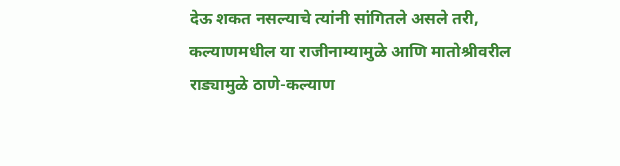देऊ शकत नसल्याचे त्यांनी सांगितले असले तरी, कल्याणमधील या राजीनाम्यामुळे आणि मातोश्रीवरील राड्यामुळे ठाणे-कल्याण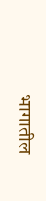भागातील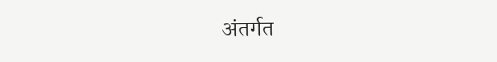अंतर्गत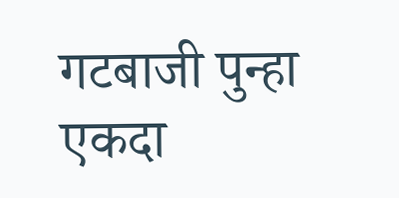गटबाजी पुन्हा एकदा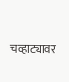चव्हाट्यावर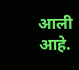आली आहे.